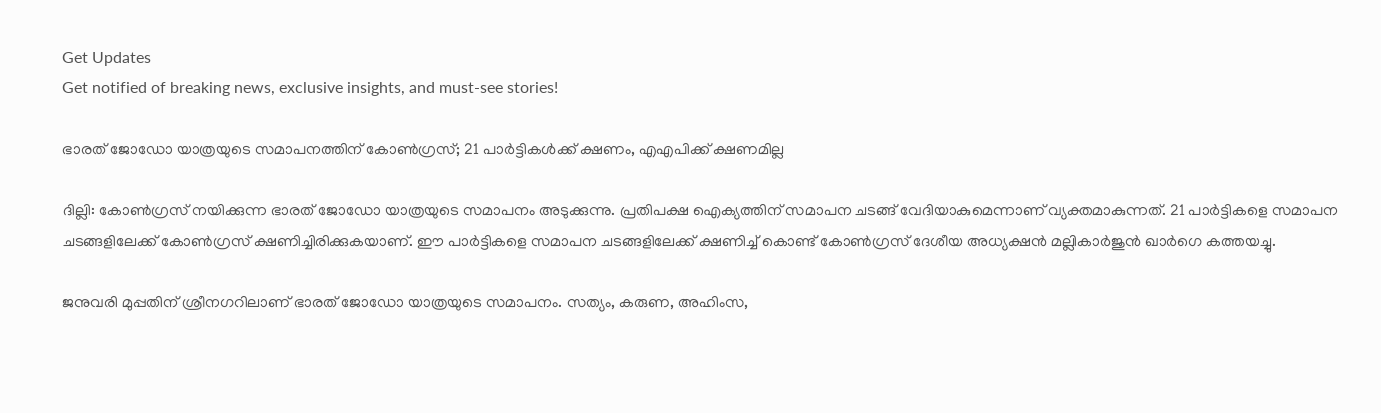Get Updates
Get notified of breaking news, exclusive insights, and must-see stories!

ഭാരത് ജോഡോ യാത്രയുടെ സമാപനത്തിന് കോണ്‍ഗ്രസ്; 21 പാര്‍ട്ടികള്‍ക്ക് ക്ഷണം, എഎപിക്ക് ക്ഷണമില്ല

ദില്ലി: കോണ്‍ഗ്രസ് നയിക്കുന്ന ഭാരത് ജോഡോ യാത്രയുടെ സമാപനം അടുക്കുന്നു. പ്രതിപക്ഷ ഐക്യത്തിന് സമാപന ചടങ്ങ് വേദിയാകുമെന്നാണ് വ്യക്തമാകുന്നത്. 21 പാര്‍ട്ടികളെ സമാപന ചടങ്ങളിലേക്ക് കോണ്‍ഗ്രസ് ക്ഷണിച്ചിരിക്കുകയാണ്. ഈ പാര്‍ട്ടികളെ സമാപന ചടങ്ങളിലേക്ക് ക്ഷണിച്ച് കൊണ്ട് കോണ്‍ഗ്രസ് ദേശീയ അധ്യക്ഷന്‍ മല്ലികാര്‍ജുന്‍ ഖാര്‍ഗെ കത്തയച്ചു.

ജനുവരി മുപ്പതിന് ശ്രീനഗറിലാണ് ഭാരത് ജോഡോ യാത്രയുടെ സമാപനം. സത്യം, കരുണ, അഹിംസ,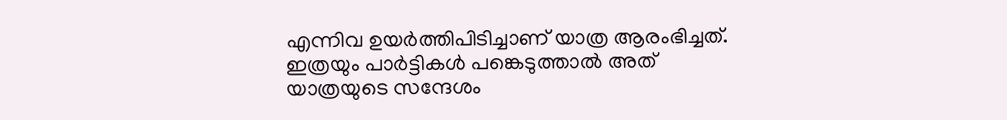എന്നിവ ഉയര്‍ത്തിപിടിച്ചാണ് യാത്ര ആരംഭിച്ചത്. ഇത്രയും പാര്‍ട്ടികള്‍ പങ്കെടുത്താല്‍ അത് യാത്രയുടെ സന്ദേശം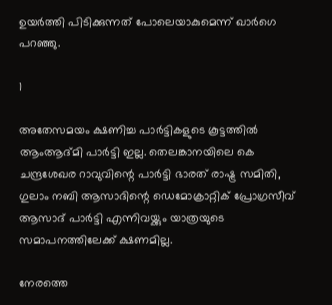ഉയര്‍ത്തി പിടിക്കുന്നത് പോലെയാകുമെന്ന് ഖാര്‍ഗെ പറഞ്ഞു.

1

അതേസമയം ക്ഷണിച്ച പാര്‍ട്ടികളുടെ കൂട്ടത്തില്‍ ആംആദ്മി പാര്‍ട്ടി ഇല്ല. തെലങ്കാനയിലെ കെ ചന്ദ്രശേഖര റാവുവിന്റെ പാര്‍ട്ടി ഭാരത് രാഷ്ട്ര സമിതി, ഗുലാം നബി ആസാദിന്റെ ഡെമോക്രാറ്റിക് പ്രോഗ്രസീവ് ആസാദ് പാര്‍ട്ടി എന്നിവയ്ക്കും യാത്രയുടെ സമാപനത്തിലേക്ക് ക്ഷണമില്ല.

നേരത്തെ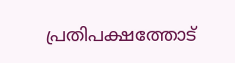പ്രതിപക്ഷത്തോട്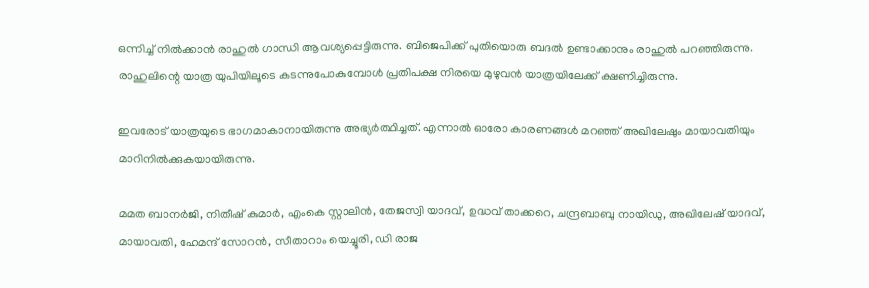ഒന്നിച്ച് നില്‍ക്കാന്‍ രാഹുല്‍ ഗാന്ധി ആവശ്യപ്പെട്ടിരുന്നു. ബിജെപിക്ക് പുതിയൊരു ബദല്‍ ഉണ്ടാക്കാനും രാഹുല്‍ പറഞ്ഞിരുന്നു. രാഹുലിന്റെ യാത്ര യുപിയിലൂടെ കടന്നുപോകുമ്പോള്‍ പ്രതിപക്ഷ നിരയെ മുഴുവന്‍ യാത്രയിലേക്ക് ക്ഷണിച്ചിരുന്നു.

ഇവരോട് യാത്രയുടെ ഭാഗമാകാനായിരുന്നു അഭ്യര്‍ത്ഥിച്ചത്. എന്നാല്‍ ഓരോ കാരണങ്ങള്‍ മറഞ്ഞ് അഖിലേഷും മായാവതിയും മാറിനില്‍ക്കുകയായിരുന്നു.

മമത ബാനര്‍ജി, നിതീഷ് കുമാര്‍, എംകെ സ്റ്റാലിന്‍, തേജസ്വി യാദവ്, ഉദ്ധവ് താക്കറെ, ചന്ദ്രബാബു നായിഡു, അഖിലേഷ് യാദവ്, മായാവതി, ഹേമന്ദ് സോറന്‍, സീതാറാം യെച്ചൂരി, ഡി രാജ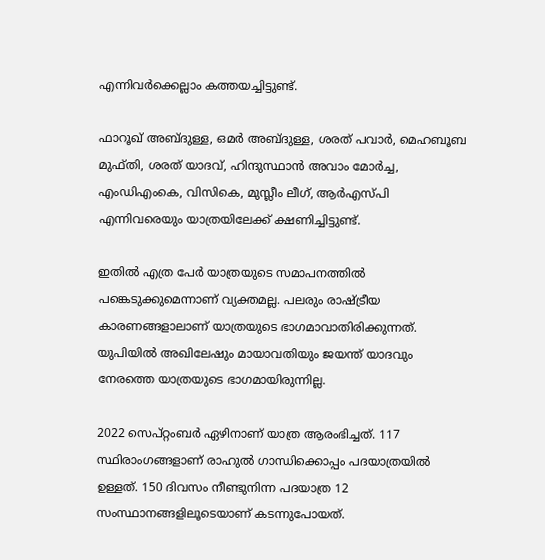എന്നിവര്‍ക്കെല്ലാം കത്തയച്ചിട്ടുണ്ട്.

ഫാറൂഖ് അബ്ദുള്ള, ഒമര്‍ അബ്ദുള്ള, ശരത് പവാര്‍, മെഹബൂബ മുഫ്തി, ശരത് യാദവ്, ഹിന്ദുസ്ഥാന്‍ അവാം മോര്‍ച്ച, എംഡിഎംകെ, വിസികെ, മുസ്ലീം ലീഗ്, ആര്‍എസ്പി എന്നിവരെയും യാത്രയിലേക്ക് ക്ഷണിച്ചിട്ടുണ്ട്.

ഇതില്‍ എത്ര പേര്‍ യാത്രയുടെ സമാപനത്തില്‍ പങ്കെടുക്കുമെന്നാണ് വ്യക്തമല്ല. പലരും രാഷ്ട്രീയ കാരണങ്ങളാലാണ് യാത്രയുടെ ഭാഗമാവാതിരിക്കുന്നത്. യുപിയില്‍ അഖിലേഷും മായാവതിയും ജയന്ത് യാദവും നേരത്തെ യാത്രയുടെ ഭാഗമായിരുന്നില്ല.

2022 സെപ്റ്റംബര്‍ ഏഴിനാണ് യാത്ര ആരംഭിച്ചത്. 117 സ്ഥിരാംഗങ്ങളാണ് രാഹുല്‍ ഗാന്ധിക്കൊപ്പം പദയാത്രയില്‍ ഉള്ളത്. 150 ദിവസം നീണ്ടുനിന്ന പദയാത്ര 12 സംസ്ഥാനങ്ങളിലൂടെയാണ് കടന്നുപോയത്.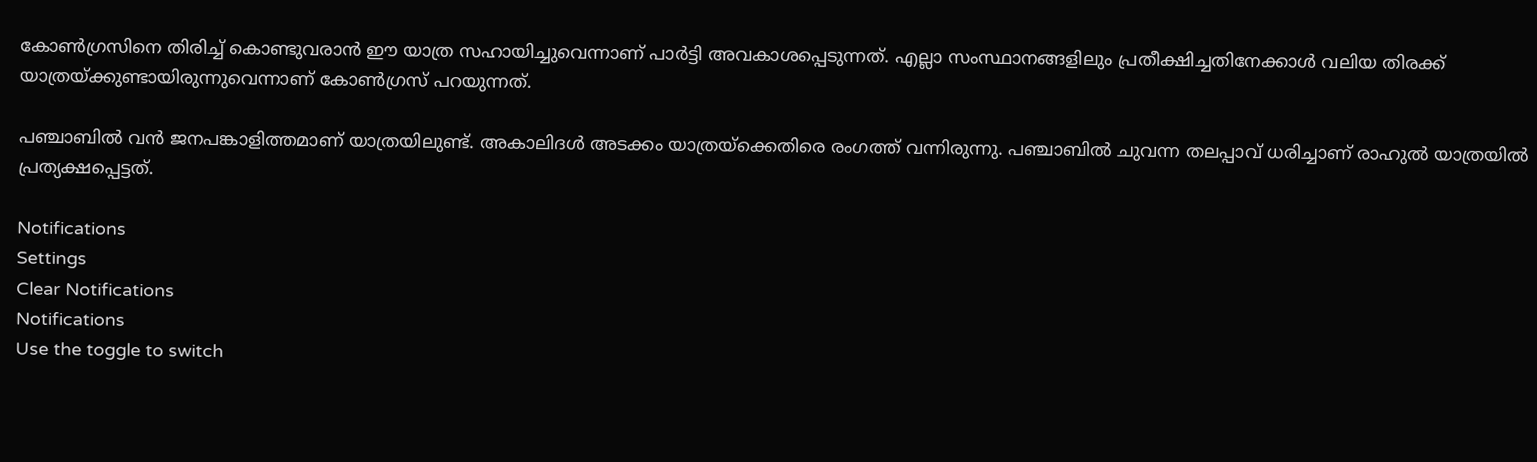കോണ്‍ഗ്രസിനെ തിരിച്ച് കൊണ്ടുവരാന്‍ ഈ യാത്ര സഹായിച്ചുവെന്നാണ് പാര്‍ട്ടി അവകാശപ്പെടുന്നത്. എല്ലാ സംസ്ഥാനങ്ങളിലും പ്രതീക്ഷിച്ചതിനേക്കാള്‍ വലിയ തിരക്ക് യാത്രയ്ക്കുണ്ടായിരുന്നുവെന്നാണ് കോണ്‍ഗ്രസ് പറയുന്നത്.

പഞ്ചാബില്‍ വന്‍ ജനപങ്കാളിത്തമാണ് യാത്രയിലുണ്ട്. അകാലിദള്‍ അടക്കം യാത്രയ്‌ക്കെതിരെ രംഗത്ത് വന്നിരുന്നു. പഞ്ചാബില്‍ ചുവന്ന തലപ്പാവ് ധരിച്ചാണ് രാഹുല്‍ യാത്രയില്‍ പ്രത്യക്ഷപ്പെട്ടത്.

Notifications
Settings
Clear Notifications
Notifications
Use the toggle to switch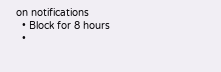on notifications
  • Block for 8 hours
  •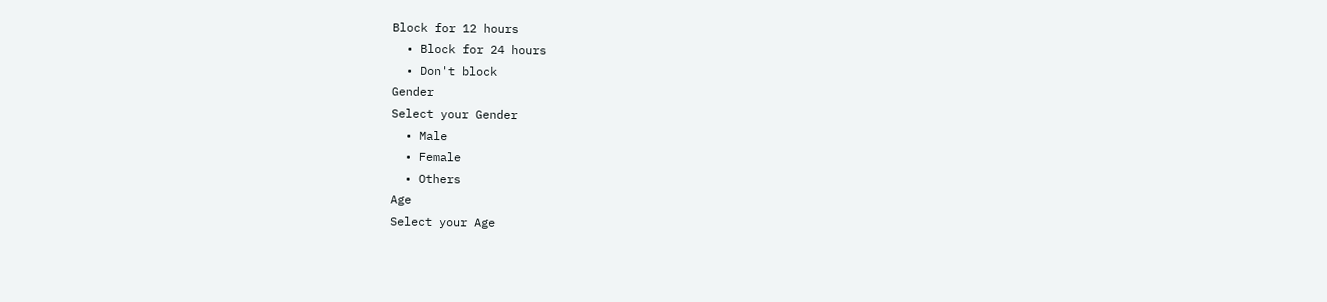Block for 12 hours
  • Block for 24 hours
  • Don't block
Gender
Select your Gender
  • Male
  • Female
  • Others
Age
Select your Age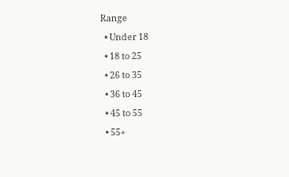Range
  • Under 18
  • 18 to 25
  • 26 to 35
  • 36 to 45
  • 45 to 55
  • 55+